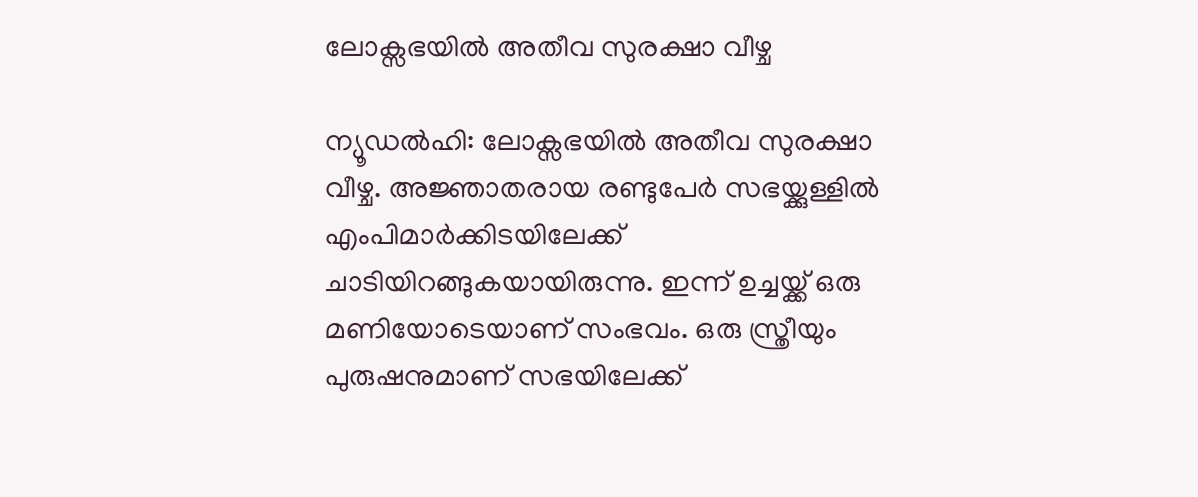ലോക്സഭയില്‍ അതീവ സുരക്ഷാ വീഴ്ച

ന്യൂഡല്‍ഹി: ലോക്സഭയില്‍ അതീവ സുരക്ഷാ വീഴ്ച. അജ്ഞാതരായ രണ്ടുപേര്‍ സഭയ്ക്കുള്ളില്‍ എംപിമാര്‍ക്കിടയിലേക്ക് ചാടിയിറങ്ങുകയായിരുന്നു. ഇന്ന് ഉച്ചയ്ക്ക് ഒരു മണിയോടെയാണ് സംഭവം. ഒരു സ്ത്രീയും പുരുഷനുമാണ് സഭയിലേക്ക്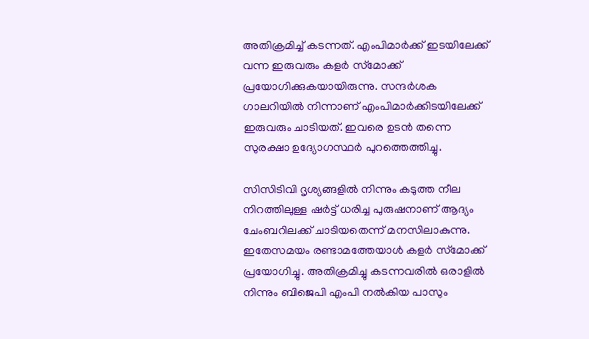അതിക്രമിച്ച് കടന്നത്. എംപിമാര്‍ക്ക് ഇടയിലേക്ക് വന്ന ഇരുവരും കളര്‍ സ്‌മോക്ക് പ്രയോഗിക്കുകയായിരുന്നു. സന്ദര്‍ശക ഗാലറിയില്‍ നിന്നാണ് എംപിമാര്‍ക്കിടയിലേക്ക് ഇരുവരും ചാടിയത്. ഇവരെ ഉടന്‍ തന്നെ സുരക്ഷാ ഉദ്യോഗസ്ഥര്‍ പുറത്തെത്തിച്ചു.

സിസിടിവി ദൃശ്യങ്ങളില്‍ നിന്നും കടുത്ത നീല നിറത്തിലുള്ള ഷര്‍ട്ട് ധരിച്ച പുരുഷനാണ് ആദ്യം ചേംബറിലക്ക് ചാടിയതെന്ന് മനസിലാകുന്നു. ഇതേസമയം രണ്ടാമത്തേയാള്‍ കളര്‍ സ്‌മോക്ക് പ്രയോഗിച്ചു. അതിക്രമിച്ചു കടന്നവരില്‍ ഒരാളില്‍ നിന്നും ബിജെപി എംപി നല്‍കിയ പാസും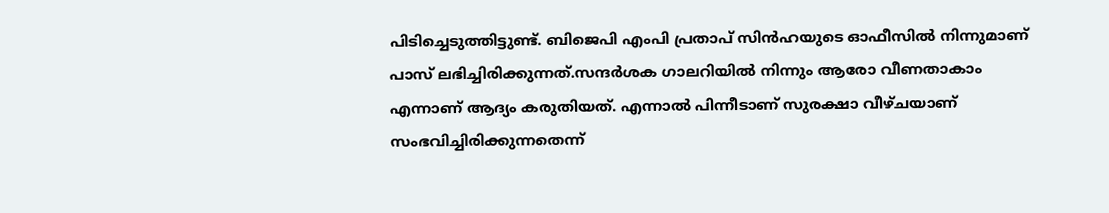പിടിച്ചെടുത്തിട്ടുണ്ട്. ബിജെപി എംപി പ്രതാപ് സിന്‍ഹയുടെ ഓഫീസില്‍ നിന്നുമാണ് പാസ് ലഭിച്ചിരിക്കുന്നത്.സന്ദര്‍ശക ഗാലറിയില്‍ നിന്നും ആരോ വീണതാകാം എന്നാണ് ആദ്യം കരുതിയത്. എന്നാല്‍ പിന്നീടാണ് സുരക്ഷാ വീഴ്ചയാണ് സംഭവിച്ചിരിക്കുന്നതെന്ന്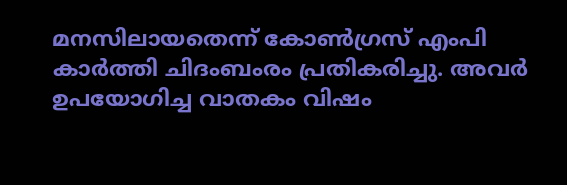മനസിലായതെന്ന് കോണ്‍ഗ്രസ് എംപി കാര്‍ത്തി ചിദംബംരം പ്രതികരിച്ചു. അവര്‍ ഉപയോഗിച്ച വാതകം വിഷം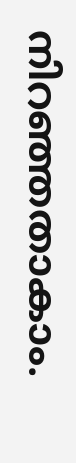നിറഞ്ഞതാകാം.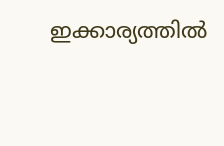ഇക്കാര്യത്തില്‍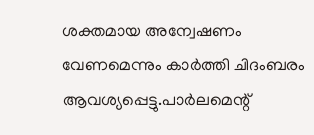ശക്തമായ അന്വേഷണം വേണമെന്നും കാര്‍ത്തി ചിദംബരം ആവശ്യപ്പെട്ടു.പാര്‍ലമെന്റ്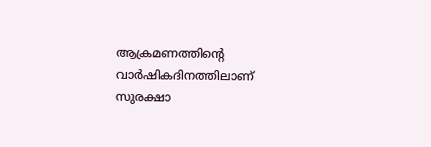ആക്രമണത്തിന്റെ വാര്‍ഷികദിനത്തിലാണ് സുരക്ഷാ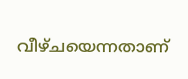വീഴ്ചയെന്നതാണ്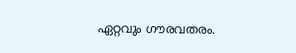ഏറ്റവും ഗൗരവതരം.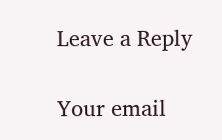Leave a Reply

Your email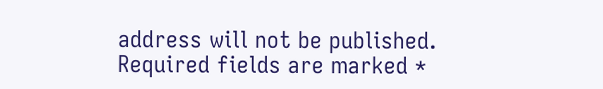address will not be published. Required fields are marked *